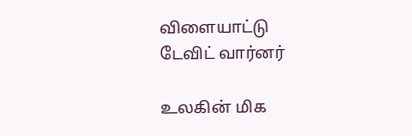விளையாட்டு
டேவிட் வார்னர்

உலகின் மிக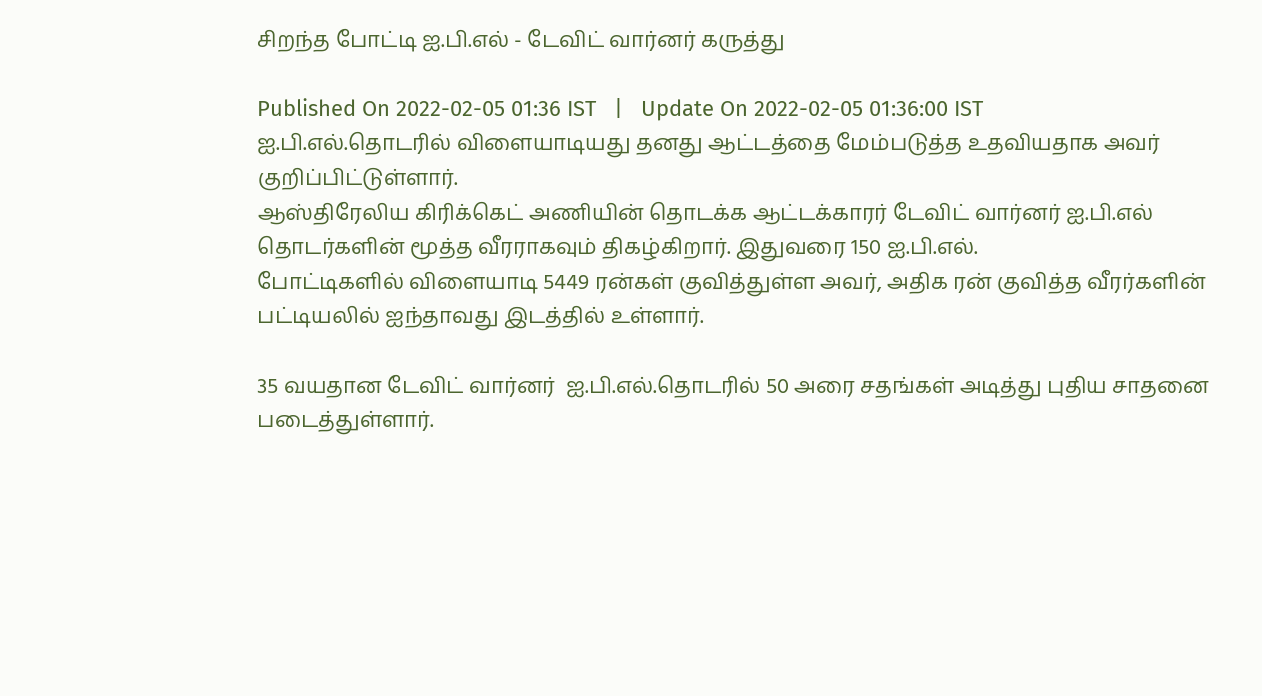சிறந்த போட்டி ஐ.பி.எல் - டேவிட் வார்னர் கருத்து

Published On 2022-02-05 01:36 IST   |   Update On 2022-02-05 01:36:00 IST
ஐ.பி.எல்.தொடரில் விளையாடியது தனது ஆட்டத்தை மேம்படுத்த உதவியதாக அவர் குறிப்பிட்டுள்ளார்.
ஆஸ்திரேலிய கிரிக்கெட் அணியின் தொடக்க ஆட்டக்காரர் டேவிட் வார்னர் ஐ.பி.எல் தொடர்களின் மூத்த வீரராகவும் திகழ்கிறார். இதுவரை 150 ஐ.பி.எல்.
போட்டிகளில் விளையாடி 5449 ரன்கள் குவித்துள்ள அவர், அதிக ரன் குவித்த வீரர்களின் பட்டியலில் ஐந்தாவது இடத்தில் உள்ளார்.

35 வயதான டேவிட் வார்னர்  ஐ.பி.எல்.தொடரில் 50 அரை சதங்கள் அடித்து புதிய சாதனை படைத்துள்ளார்.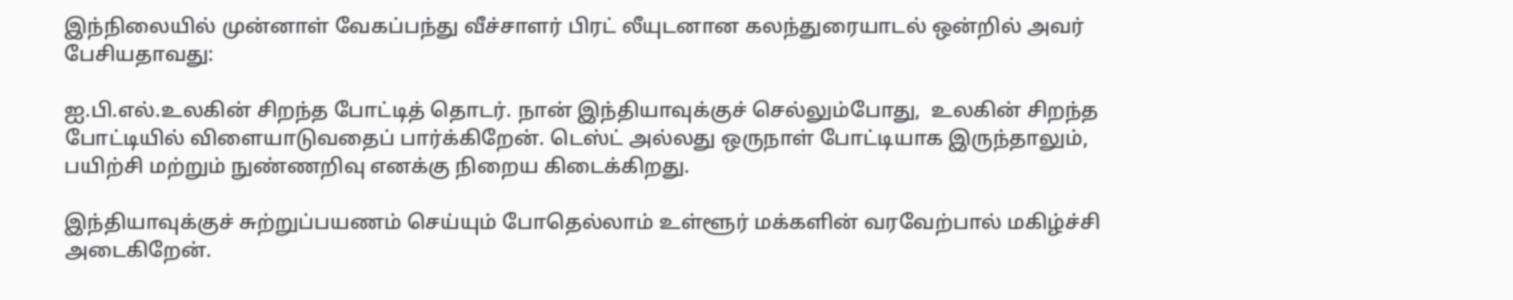இந்நிலையில் முன்னாள் வேகப்பந்து வீச்சாளர் பிரட் லீயுடனான கலந்துரையாடல் ஒன்றில் அவர் பேசியதாவது:

ஐ.பி.எல்.உலகின் சிறந்த போட்டித் தொடர். நான் இந்தியாவுக்குச் செல்லும்போது,  உலகின் சிறந்த போட்டியில் விளையாடுவதைப் பார்க்கிறேன். டெஸ்ட் அல்லது ஒருநாள் போட்டியாக இருந்தாலும், பயிற்சி மற்றும் நுண்ணறிவு எனக்கு நிறைய கிடைக்கிறது.

இந்தியாவுக்குச் சுற்றுப்பயணம் செய்யும் போதெல்லாம் உள்ளூர் மக்களின் வரவேற்பால் மகிழ்ச்சி அடைகிறேன்.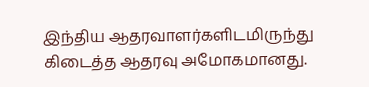இந்திய ஆதரவாளர்களிடமிருந்து கிடைத்த ஆதரவு அமோகமானது.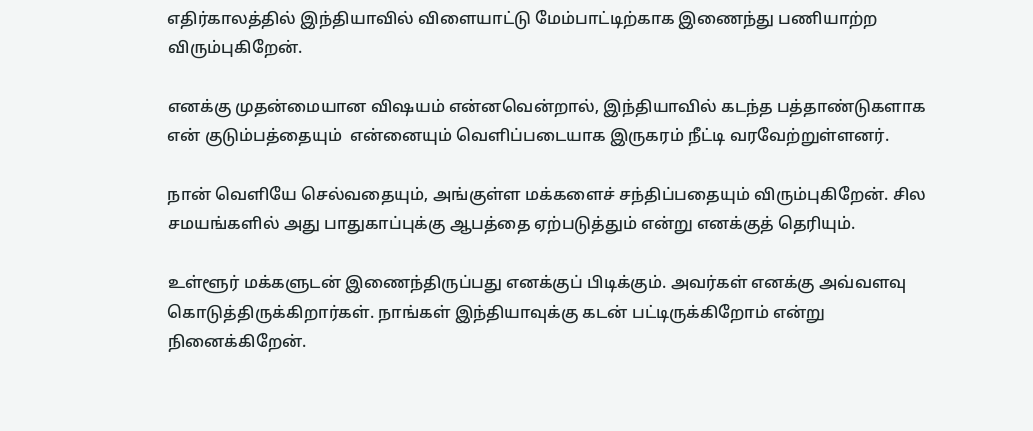எதிர்காலத்தில் இந்தியாவில் விளையாட்டு மேம்பாட்டிற்காக இணைந்து பணியாற்ற விரும்புகிறேன்.

எனக்கு முதன்மையான விஷயம் என்னவென்றால், இந்தியாவில் கடந்த பத்தாண்டுகளாக என் குடும்பத்தையும்  என்னையும் வெளிப்படையாக இருகரம் நீட்டி வரவேற்றுள்ளனர்.

நான் வெளியே செல்வதையும், அங்குள்ள மக்களைச் சந்திப்பதையும் விரும்புகிறேன். சில சமயங்களில் அது பாதுகாப்புக்கு ஆபத்தை ஏற்படுத்தும் என்று எனக்குத் தெரியும்.

உள்ளூர் மக்களுடன் இணைந்திருப்பது எனக்குப் பிடிக்கும். அவர்கள் எனக்கு அவ்வளவு கொடுத்திருக்கிறார்கள். நாங்கள் இந்தியாவுக்கு கடன் பட்டிருக்கிறோம் என்று நினைக்கிறேன்.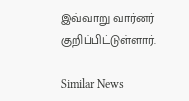இவ்வாறு வார்னர் குறிப்பிட்டுள்ளார்.

Similar News